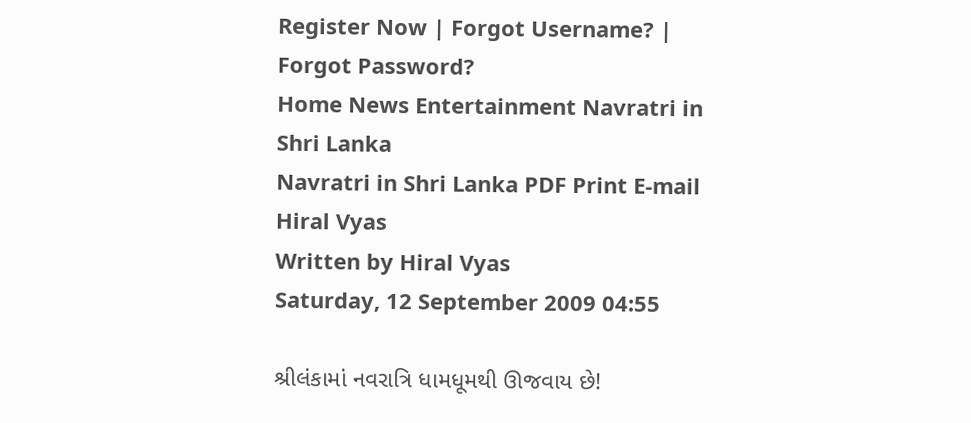Register Now | Forgot Username? | Forgot Password?
Home News Entertainment Navratri in Shri Lanka
Navratri in Shri Lanka PDF Print E-mail
Hiral Vyas
Written by Hiral Vyas
Saturday, 12 September 2009 04:55

શ્રીલંકામાં નવરાત્રિ ધામધૂમથી ઊજવાય છે!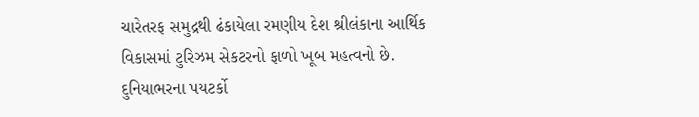ચારેતરફ સમુદ્રથી ઢંકાયેલા રમણીય દેશ શ્રીલંકાના આર્થિક વિકાસમાં ટુરિઝમ સેકટરનો ફાળો ખૂબ મહત્વનો છે. દુનિયાભરના પયટર્કો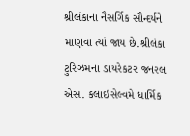શ્રીલંકાના નૈસર્ગિક સૌન્દર્યને માણવા ત્યાં જાય છે.શ્રીલંકા ટુરિઝમના ડાયરેકટર જનરલ એસ. કલાઇસેલ્વમે ધાર્મિક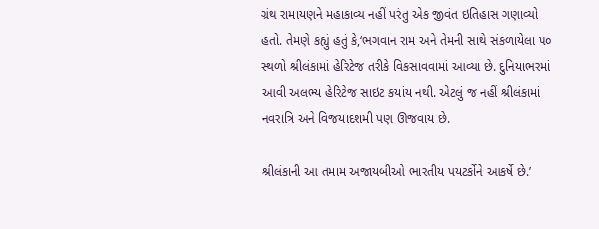ગ્રંથ રામાયણને મહાકાવ્ય નહીં પરંતુ એક જીવંત ઇતિહાસ ગણાવ્યો હતો. તેમણે કહ્યું હતું કે,‘ભગવાન રામ અને તેમની સાથે સંકળાયેલા ૫૦ સ્થળો શ્રીલંકામાં હેરિટેજ તરીકે વિકસાવવામાં આવ્યા છે. દુનિયાભરમાં આવી અલભ્ય હેરિટેજ સાઇટ કયાંય નથી. એટલું જ નહીં શ્રીલંકામાં નવરાત્રિ અને વિજયાદશમી પણ ઊજવાય છે.

શ્રીલંકાની આ તમામ અજાયબીઓ ભારતીય પયટર્કોને આકર્ષે છે.’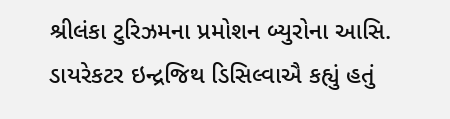શ્રીલંકા ટુરિઝમના પ્રમોશન બ્યુરોના આસિ. ડાયરેકટર ઇન્દ્રજિથ ડિસિલ્વાઐ કહ્યું હતું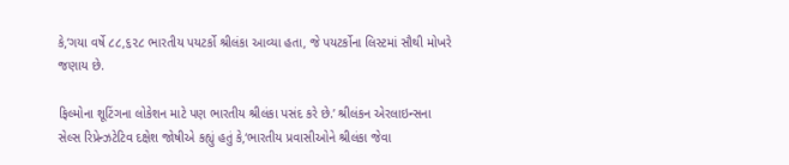કે,‘ગયા વર્ષે ૮૮,૬૨૮ ભારતીય પયટર્કો શ્રીલંકા આવ્યા હતા, જે પયટર્કોના લિસ્ટમાં સૌથી મોખરે જણાય છે.

ફિલ્મોના શૂટિંગના લોકેશન માટે પણ ભારતીય શ્રીલંકા પસંદ કરે છે.’ શ્રીલંકન એરલાઇન્સના સેલ્સ રિપ્રેન્ઝટેટિવ દક્ષેશ જોષીએ કહ્યું હતું કે,‘ભારતીય પ્રવાસીઓને શ્રીલંકા જેવા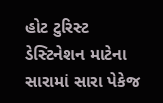હોટ ટુરિસ્ટ ડેસ્ટિનેશન માટેના સારામાં સારા પેકેજ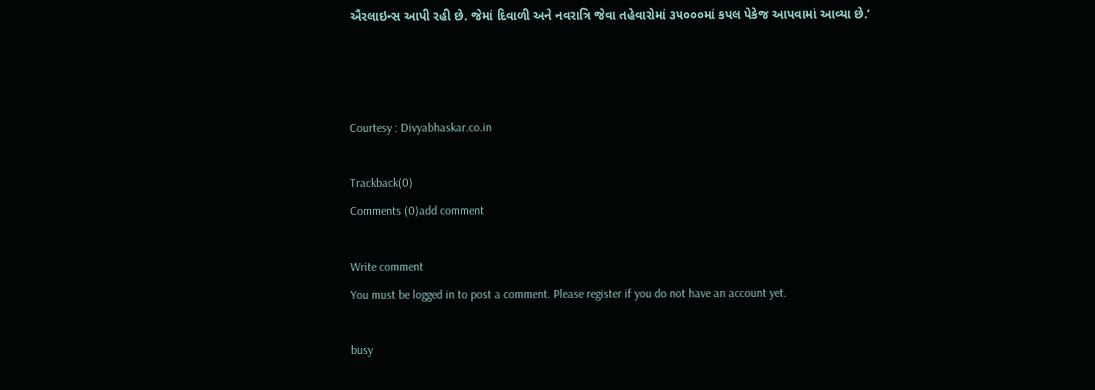ઐરલાઇન્સ આપી રહી છે. જેમાં દિવાળી અને નવરાત્રિ જેવા તહેવારોમાં ૩૫૦૦૦માં કપલ પેકેજ આપવામાં આવ્યા છે.’



Courtesy : Divyabhaskar.co.in

Trackback(0)
Comments (0)add comment

Write comment
You must be logged in to post a comment. Please register if you do not have an account yet.

busy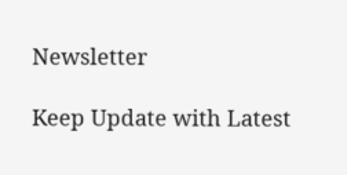Newsletter

Keep Update with Latest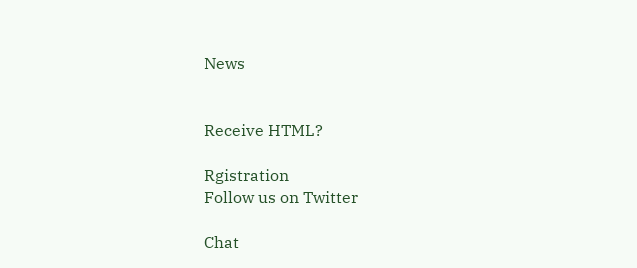News


Receive HTML?

Rgistration
Follow us on Twitter

Chat